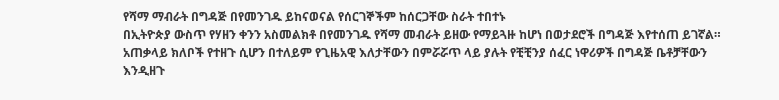የሻማ ማብራት በግዳጅ በየመንገዱ ይከናወናል የሰርገኞችም ከሰርጋቸው ስራት ተበተኑ
በኢትዮጵያ ውስጥ የሃዘን ቀንን አስመልክቶ በየመንገዱ የሻማ መብራት ይዘው የማይጓዙ ከሆነ በወታደሮች በግዳጅ እየተሰጠ ይገኛል። አጠቃላይ ክለቦች የተዘጉ ሲሆን በተለይም የጊዜአዊ እለታቸውን በምሯሯጥ ላይ ያሉት የቺቺንያ ሰፈር ነዋሪዎች በግዳጅ ቤቶቻቸውን እንዲዘጉ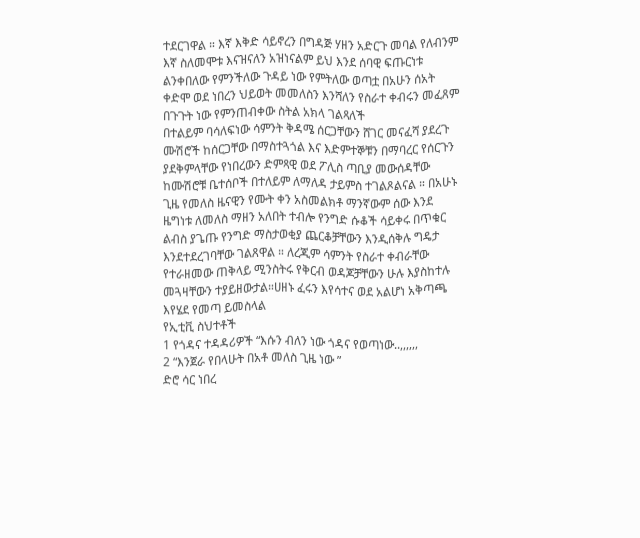ተደርገዋል ። እኛ እቅድ ሳይኖረን በግዳጅ ሃዘን አድርጉ መባል የለብንም እኛ ስለመሞቱ እናዝናለን አዝነናልም ይህ እንደ ሰባዊ ፍጡርነቱ ልንቀበለው የምንችለው ጉዳይ ነው የምትለው ወጣቷ በአሁን ሰአት ቀድሞ ወደ ነበረን ህይወት መመለስን እንሻለን የስራተ ቀብሩን መፈጸም በጉጉት ነው የምንጠብቀው ስትል አክላ ገልጻለች
በተልይም ባሳለፍነው ሳምንት ቅዳሜ ሰርጋቸውን ሸገር መናፈሻ ያደረጉ ሙሽሮች ከሰርጋቸው በማስተጓጎል እና እድምተኞቹን በማባረር የሰርጉን ያደቅምላቸው የነበረውን ድምጻዊ ወደ ፖሊስ ጣቢያ መውሰዳቸው ከሙሽሮቹ ቤተሰቦች በተለይም ለማለዳ ታይምስ ተገልጾልናል ። በአሁኑ ጊዜ የመለስ ዜናዊን የሙት ቀን አስመልክቶ ማንኛውም ሰው እንደ ዜግነቱ ለመለስ ማዘን አለበት ተብሎ የንግድ ሱቆች ሳይቀሩ በጥቁር ልብስ ያጌጡ የንግድ ማስታወቂያ ጨርቆቻቸውን እንዲሰቅሉ ግዴታ እንደተደረገባቸው ገልጸዋል ። ለረጂም ሳምንት የስራተ ቀብራቸው የተራዘመው ጠቅላይ ሚንስትሩ የቅርብ ወዳጆቻቸውን ሁሉ እያስከተሉ መጓዛቸውን ተያይዘውታል።ሀዘኑ ፈሩን እየሳተና ወደ አልሆነ አቅጣጫ እየሄደ የመጣ ይመስላል
የኢቲቪ ስህተቶች
1 የጎዳና ተዳዳሪዎች “እሱን ብለን ነው ጎዳና የወጣነው..,,,,,,
2 “እንጀራ የበላሁት በአቶ መለስ ጊዜ ነው ”
ድሮ ሳር ነበረ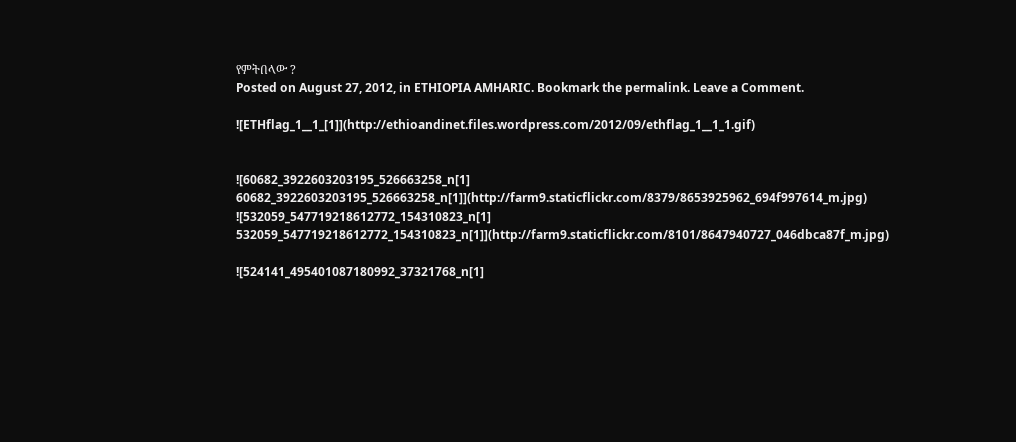የምትበላው ?
Posted on August 27, 2012, in ETHIOPIA AMHARIC. Bookmark the permalink. Leave a Comment.

![ETHflag_1__1_[1]](http://ethioandinet.files.wordpress.com/2012/09/ethflag_1__1_1.gif)


![60682_3922603203195_526663258_n[1] 60682_3922603203195_526663258_n[1]](http://farm9.staticflickr.com/8379/8653925962_694f997614_m.jpg)
![532059_547719218612772_154310823_n[1] 532059_547719218612772_154310823_n[1]](http://farm9.staticflickr.com/8101/8647940727_046dbca87f_m.jpg)

![524141_495401087180992_37321768_n[1]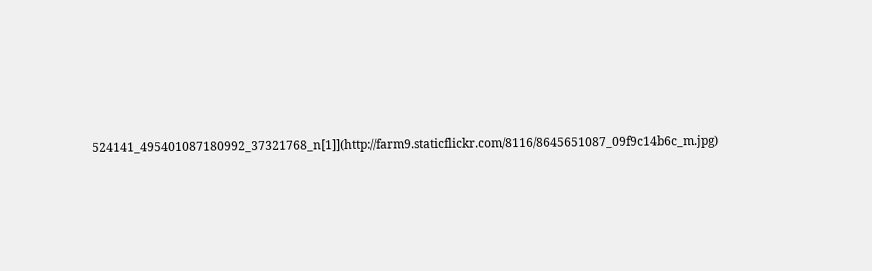524141_495401087180992_37321768_n[1]](http://farm9.staticflickr.com/8116/8645651087_09f9c14b6c_m.jpg)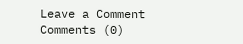Leave a Comment
Comments (0)